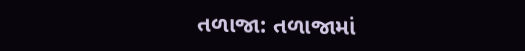તળાજા: તળાજામાં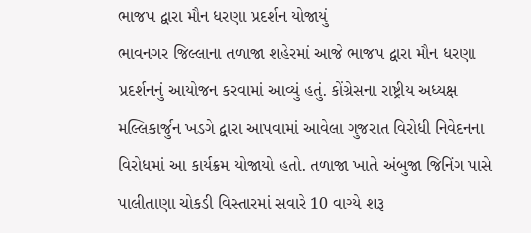ભાજપ દ્વારા મૌન ધરણા પ્રદર્શન યોજાયું
ભાવનગર જિલ્લાના તળાજા શહેરમાં આજે ભાજપ દ્વારા મૌન ધરણા પ્રદર્શનનું આયોજન કરવામાં આવ્યું હતું. કોંગ્રેસના રાષ્ટ્રીય અધ્યક્ષ મલ્લિકાર્જુન ખડગે દ્વારા આપવામાં આવેલા ગુજરાત વિરોધી નિવેદનના વિરોધમાં આ કાર્યક્રમ યોજાયો હતો. તળાજા ખાતે અંબુજા જિનિંગ પાસે પાલીતાણા ચોકડી વિસ્તારમાં સવારે 10 વાગ્યે શરૂ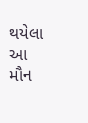થયેલા આ મૌન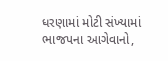ધરણામાં મોટી સંખ્યામાં ભાજપના આગેવાનો,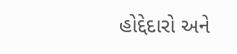હોદ્દેદારો અને